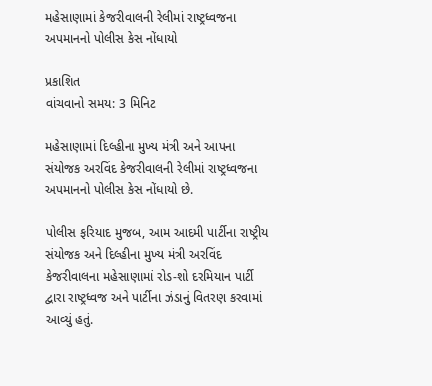મહેસાણામાં કેજરીવાલની રેલીમાં રાષ્ટ્રધ્વજના અપમાનનો પોલીસ કેસ નોંધાયો

પ્રકાશિત
વાંચવાનો સમય: 3 મિનિટ

મહેસાણામાં દિલ્હીના મુખ્ય મંત્રી અને આપના સંયોજક અરવિંદ કેજરીવાલની રેલીમાં રાષ્ટ્રધ્વજના અપમાનનો પોલીસ કેસ નોંધાયો છે.

પોલીસ ફરિયાદ મુજબ, આમ આદમી પાર્ટીના રાષ્ટ્રીય સંયોજક અને દિલ્હીના મુખ્ય મંત્રી અરવિંદ કેજરીવાલના મહેસાણામાં રોડ-શો દરમિયાન પાર્ટી દ્વારા રાષ્ટ્રધ્વજ અને પાર્ટીના ઝંડાનું વિતરણ કરવામાં આવ્યું હતું.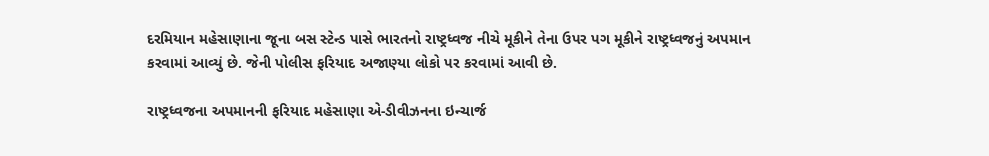દરમિયાન મહેસાણાના જૂના બસ સ્ટેન્ડ પાસે ભારતનો રાષ્ટ્રધ્વજ નીચે મૂકીને તેના ઉપર પગ મૂકીને રાષ્ટ્રધ્વજનું અપમાન કરવામાં આવ્યું છે. જેની પોલીસ ફરિયાદ અજાણ્યા લોકો પર કરવામાં આવી છે.

રાષ્ટ્રધ્વજના અપમાનની ફરિયાદ મહેસાણા એ-ડીવીઝનના ઇન્ચાર્જ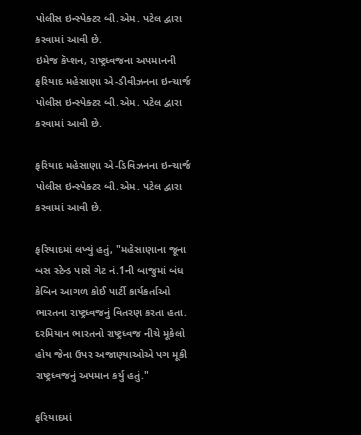પોલીસ ઇન્સ્પેક્ટર બી.એમ. પટેલ દ્વારા કરવામાં આવી છે.
ઇમેજ કૅપ્શન, રાષ્ટ્રધ્વજના અપમાનની ફરિયાદ મહેસાણા એ-ડીવીઝનના ઇન્ચાર્જ પોલીસ ઇન્સ્પેક્ટર બી.એમ. પટેલ દ્વારા કરવામાં આવી છે.

ફરિયાદ મહેસાણા એ-ડિવિઝનના ઇન્ચાર્જ પોલીસ ઇન્સ્પેક્ટર બી.એમ. પટેલ દ્વારા કરવામાં આવી છે.

ફરિયાદમાં લખ્યું હતું, "મહેસાણાના જૂના બસ સ્ટેન્ડ પાસે ગેટ નં.1ની બાજુમાં બંધ કેબિન આગળ કોઈ પાર્ટી કાર્યકર્તાઓ ભારતના રાષ્ટ્રધ્વજનું વિતરણ કરતા હતા. દરમિયાન ભારતનો રાષ્ટ્રધ્વજ નીચે મૂકેલો હોય જેના ઉપર અજાણ્યાઓએ પગ મૂકી રાષ્ટ્રધ્વજનું અપમાન કર્યુ હતું."

ફરિયાદમાં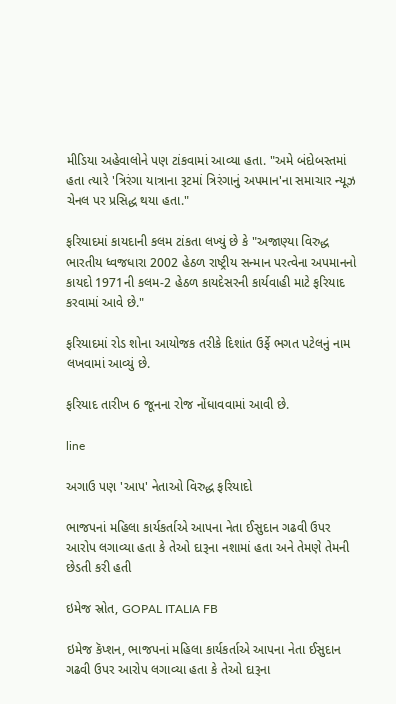મીડિયા અહેવાલોને પણ ટાંકવામાં આવ્યા હતા. "અમે બંદોબસ્તમાં હતા ત્યારે 'ત્રિરંગા યાત્રાના રૂટમાં ત્રિરંગાનું અપમાન'ના સમાચાર ન્યૂઝ ચેનલ પર પ્રસિદ્ધ થયા હતા."

ફરિયાદમાં કાયદાની કલમ ટાંકતા લખ્યું છે કે "અજાણ્યા વિરુદ્ધ ભારતીય ધ્વજધારા 2002 હેઠળ રાષ્ટ્રીય સન્માન પરત્વેના અપમાનનો કાયદો 1971ની કલમ-2 હેઠળ કાયદેસરની કાર્યવાહી માટે ફરિયાદ કરવામાં આવે છે."

ફરિયાદમાં રોડ શોના આયોજક તરીકે દિશાંત ઉર્ફે ભગત પટેલનું નામ લખવામાં આવ્યું છે.

ફરિયાદ તારીખ 6 જૂનના રોજ નોંધાવવામાં આવી છે.

line

અગાઉ પણ 'આપ' નેતાઓ વિરુદ્ધ ફરિયાદો

ભાજપનાં મહિલા કાર્યકર્તાએ આપના નેતા ઈસુદાન ગઢવી ઉપર આરોપ લગાવ્યા હતા કે તેઓ દારૂના નશામાં હતા અને તેમણે તેમની છેડતી કરી હતી

ઇમેજ સ્રોત, GOPAL ITALIA FB

ઇમેજ કૅપ્શન, ભાજપનાં મહિલા કાર્યકર્તાએ આપના નેતા ઈસુદાન ગઢવી ઉપર આરોપ લગાવ્યા હતા કે તેઓ દારૂના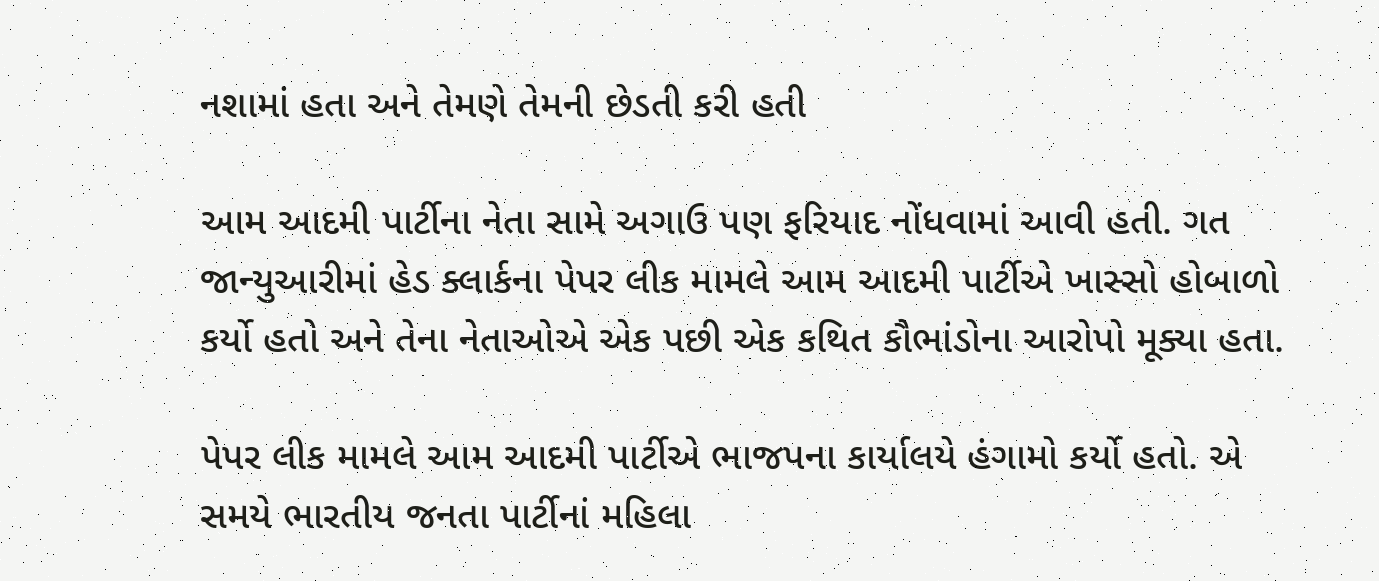નશામાં હતા અને તેમણે તેમની છેડતી કરી હતી

આમ આદમી પાર્ટીના નેતા સામે અગાઉ પણ ફરિયાદ નોંધવામાં આવી હતી. ગત જાન્યુઆરીમાં હેડ ક્લાર્કના પેપર લીક મામલે આમ આદમી પાર્ટીએ ખાસ્સો હોબાળો કર્યો હતો અને તેના નેતાઓએ એક પછી એક કથિત કૌભાંડોના આરોપો મૂક્યા હતા.

પેપર લીક મામલે આમ આદમી પાર્ટીએ ભાજપના કાર્યાલયે હંગામો કર્યો હતો. એ સમયે ભારતીય જનતા પાર્ટીનાં મહિલા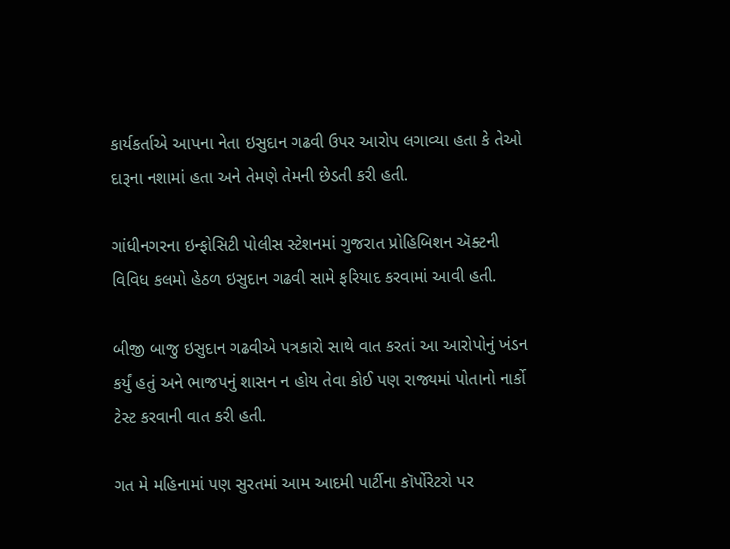કાર્યકર્તાએ આપના નેતા ઇસુદાન ગઢવી ઉપર આરોપ લગાવ્યા હતા કે તેઓ દારૂના નશામાં હતા અને તેમણે તેમની છેડતી કરી હતી.

ગાંધીનગરના ઇન્ફોસિટી પોલીસ સ્ટેશનમાં ગુજરાત પ્રોહિબિશન ઍક્ટની વિવિધ કલમો હેઠળ ઇસુદાન ગઢવી સામે ફરિયાદ કરવામાં આવી હતી.

બીજી બાજુ ઇસુદાન ગઢવીએ પત્રકારો સાથે વાત કરતાં આ આરોપોનું ખંડન કર્યું હતું અને ભાજપનું શાસન ન હોય તેવા કોઈ પણ રાજ્યમાં પોતાનો નાર્કો ટેસ્ટ કરવાની વાત કરી હતી.

ગત મે મહિનામાં પણ સુરતમાં આમ આદમી પાર્ટીના કૉર્પોરેટરો પર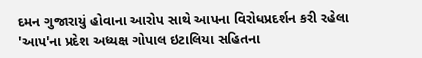દમન ગુજારાયું હોવાના આરોપ સાથે આપના વિરોધપ્રદર્શન કરી રહેલા 'આપ'ના પ્રદેશ અધ્યક્ષ ગોપાલ ઇટાલિયા સહિતના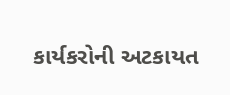કાર્યકરોની અટકાયત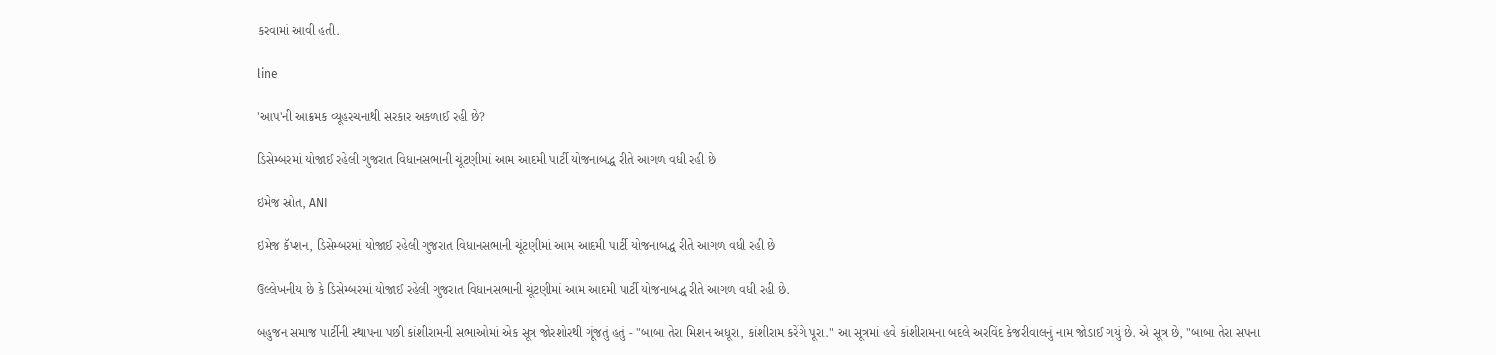કરવામાં આવી હતી.

line

'આપ'ની આક્રમક વ્યૂહરચનાથી સરકાર અકળાઈ રહી છે?

ડિસેમ્બરમાં યોજાઈ રહેલી ગુજરાત વિધાનસભાની ચૂંટણીમાં આમ આદમી પાર્ટી યોજનાબદ્ધ રીતે આગળ વધી રહી છે

ઇમેજ સ્રોત, ANI

ઇમેજ કૅપ્શન, ડિસેમ્બરમાં યોજાઈ રહેલી ગુજરાત વિધાનસભાની ચૂંટણીમાં આમ આદમી પાર્ટી યોજનાબદ્ધ રીતે આગળ વધી રહી છે

ઉલ્લેખનીય છે કે ડિસેમ્બરમાં યોજાઈ રહેલી ગુજરાત વિધાનસભાની ચૂંટણીમાં આમ આદમી પાર્ટી યોજનાબદ્ધ રીતે આગળ વધી રહી છે.

બહુજન સમાજ પાર્ટીની સ્થાપના પછી કાંશીરામની સભાઓમાં એક સૂત્ર જોરશોરથી ગૂંજતું હતું - "બાબા તેરા મિશન અધૂરા, કાંશીરામ કરેંગે પૂરા." આ સૂત્રમાં હવે કાંશીરામના બદલે અરવિંદ કેજરીવાલનું નામ જોડાઈ ગયું છે. એ સૂત્ર છે, "બાબા તેરા સપના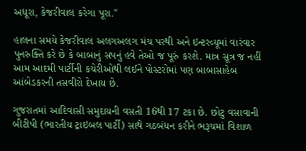અધૂરા, કેજરીવાલ કરેગા પૂરા."

હાલના સમયે કેજરીવાલ અલગઅલગ મંચ પરથી અને ઇન્ટરવ્યૂમાં વારંવાર પુનરુક્તિ કરે છે કે બાબાનું સપનું હવે તેઓ જ પૂરું કરશે. માત્ર સૂત્ર જ નહીં આમ આદમી પાર્ટીની કચેરીઓથી લઈને પોસ્ટરોમાં પણ બાબાસાહેબ આંબેડકરની તસવીરો દેખાય છે.

ગુજરાતમાં આદિવાસી સમુદાયની વસતી 16થી 17 ટકા છે. છોટુ વસાવાની બીટીપી (ભારતીય ટ્રાઇબલ પાર્ટી) સાથે ગઠબંધન કરીને ભરૂચમાં વિશાળ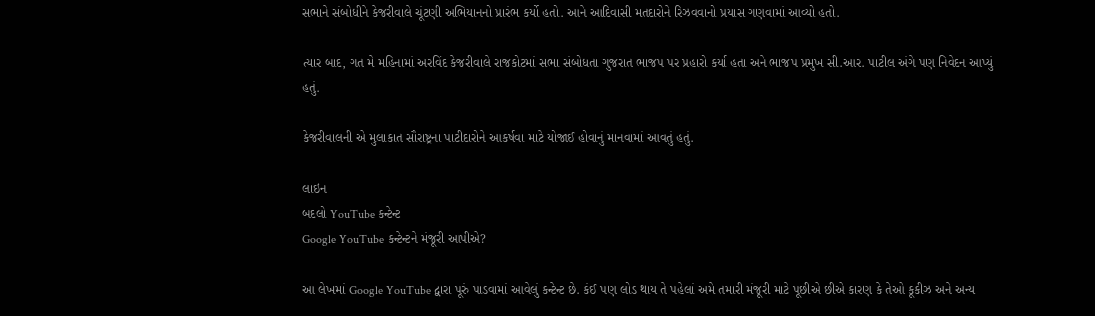સભાને સંબોધીને કેજરીવાલે ચૂંટણી અભિયાનનો પ્રારંભ કર્યો હતો. આને આદિવાસી મતદારોને રિઝવવાનો પ્રયાસ ગણવામાં આવ્યો હતો.

ત્યાર બાદ, ગત મે મહિનામાં અરવિંદ કેજરીવાલે રાજકોટમાં સભા સંબોધતા ગુજરાત ભાજપ પર પ્રહારો કર્યા હતા અને ભાજપ પ્રમુખ સી.આર. પાટીલ અંગે પણ નિવેદન આપ્યું હતું.

કેજરીવાલની એ મુલાકાત સૌરાષ્ટ્રના પાટીદારોને આકર્ષવા માટે યોજાઈ હોવાનું માનવામાં આવતું હતું.

લાઇન
બદલો YouTube કન્ટેન્ટ
Google YouTube કન્ટેન્ટને મંજૂરી આપીએ?

આ લેખમાં Google YouTube દ્વારા પૂરું પાડવામાં આવેલું કન્ટેન્ટ છે. કંઈ પણ લોડ થાય તે પહેલાં અમે તમારી મંજૂરી માટે પૂછીએ છીએ કારણ કે તેઓ કૂકીઝ અને અન્ય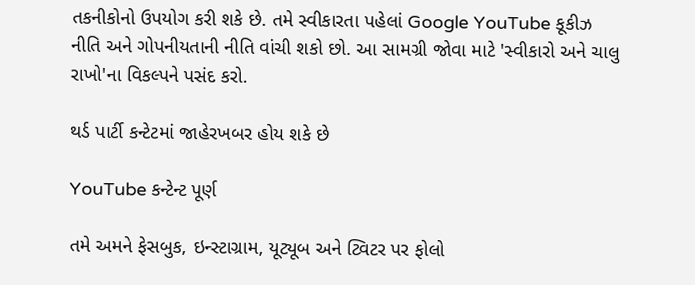તકનીકોનો ઉપયોગ કરી શકે છે. તમે સ્વીકારતા પહેલાં Google YouTube કૂકીઝ નીતિ અને ગોપનીયતાની નીતિ વાંચી શકો છો. આ સામગ્રી જોવા માટે 'સ્વીકારો અને ચાલુ રાખો'ના વિકલ્પને પસંદ કરો.

થર્ડ પાર્ટી કન્ટેટમાં જાહેરખબર હોય શકે છે

YouTube કન્ટેન્ટ પૂર્ણ

તમે અમને ફેસબુક, ઇન્સ્ટાગ્રામ, યૂટ્યૂબ અને ટ્વિટર પર ફોલો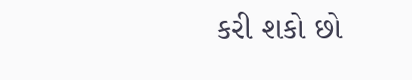કરી શકો છો